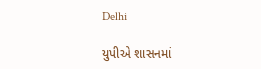Delhi

યુપીએ શાસનમાં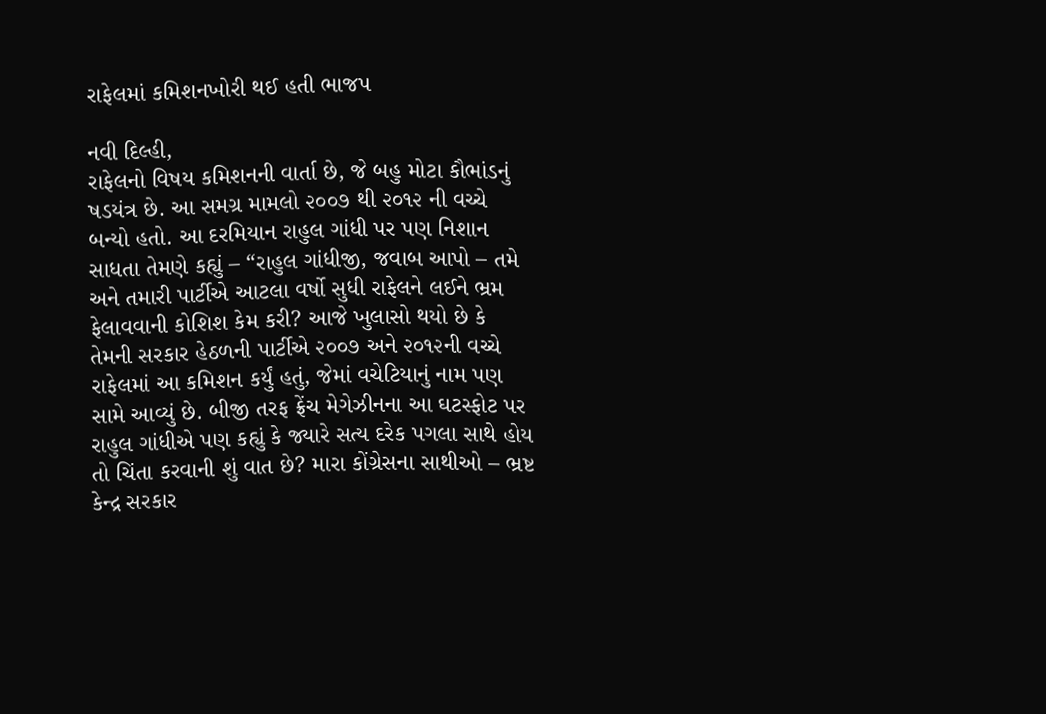રાફેલમાં કમિશનખોરી થઈ હતી ભાજપ

નવી દિલ્હી,
રાફેલનો વિષય કમિશનની વાર્તા છે, જે બહુ મોટા કૌભાંડનું ષડયંત્ર છે. આ સમગ્ર મામલો ૨૦૦૭ થી ૨૦૧૨ ની વચ્ચે બન્યો હતો. આ દરમિયાન રાહુલ ગાંધી પર પણ નિશાન સાધતા તેમણે કહ્યું – “રાહુલ ગાંધીજી, જવાબ આપો – તમે અને તમારી પાર્ટીએ આટલા વર્ષો સુધી રાફેલને લઈને ભ્રમ ફેલાવવાની કોશિશ કેમ કરી? આજે ખુલાસો થયો છે કે તેમની સરકાર હેઠળની પાર્ટીએ ૨૦૦૭ અને ૨૦૧૨ની વચ્ચે રાફેલમાં આ કમિશન કર્યું હતું, જેમાં વચેટિયાનું નામ પણ સામે આવ્યું છે. બીજી તરફ ફ્રેંચ મેગેઝીનના આ ઘટસ્ફોટ પર રાહુલ ગાંધીએ પણ કહ્યું કે જ્યારે સત્ય દરેક પગલા સાથે હોય તો ચિંતા કરવાની શું વાત છે? મારા કોંગ્રેસના સાથીઓ – ભ્રષ્ટ કેન્દ્ર સરકાર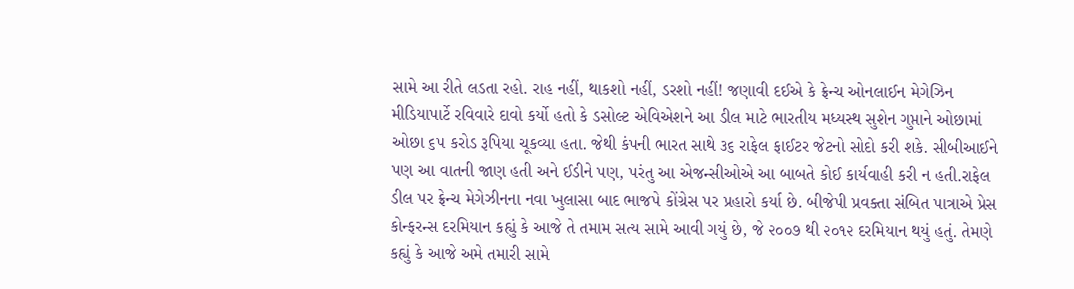સામે આ રીતે લડતા રહો. રાહ નહીં, થાકશો નહીં, ડરશો નહીં! જણાવી દઈએ કે ફ્રેન્ચ ઓનલાઈન મેગેઝિન મીડિયાપાર્ટે રવિવારે દાવો કર્યો હતો કે ડસોલ્ટ એવિએશને આ ડીલ માટે ભારતીય મધ્યસ્થ સુશેન ગુપ્તાને ઓછામાં ઓછા ૬૫ કરોડ રૂપિયા ચૂકવ્યા હતા. જેથી કંપની ભારત સાથે ૩૬ રાફેલ ફાઈટર જેટનો સોદો કરી શકે. સીબીઆઈને પણ આ વાતની જાણ હતી અને ઈડીને પણ, પરંતુ આ એજન્સીઓએ આ બાબતે કોઈ કાર્યવાહી કરી ન હતી.રાફેલ ડીલ પર ફ્રેન્ચ મેગેઝીનના નવા ખુલાસા બાદ ભાજપે કોંગ્રેસ પર પ્રહારો કર્યા છે. બીજેપી પ્રવક્તા સંબિત પાત્રાએ પ્રેસ કોન્ફરન્સ દરમિયાન કહ્યું કે આજે તે તમામ સત્ય સામે આવી ગયું છે, જે ૨૦૦૭ થી ૨૦૧૨ દરમિયાન થયું હતું. તેમણે કહ્યું કે આજે અમે તમારી સામે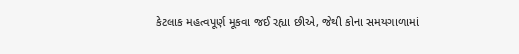કેટલાક મહત્વપૂર્ણ મૂકવા જઈ રહ્યા છીએ, જેથી કોના સમયગાળામાં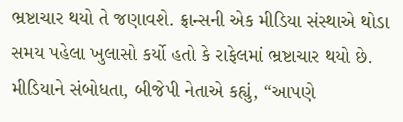ભ્રષ્ટાચાર થયો તે જણાવશે. ફ્રાન્સની એક મીડિયા સંસ્થાએ થોડા સમય પહેલા ખુલાસો કર્યો હતો કે રાફેલમાં ભ્રષ્ટાચાર થયો છે. મીડિયાને સંબોધતા, બીજેપી નેતાએ કહ્યું, “આપણે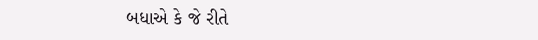બધાએ કે જે રીતે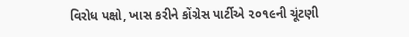વિરોધ પક્ષો, ખાસ કરીને કોંગ્રેસ પાર્ટીએ ૨૦૧૯ની ચૂંટણી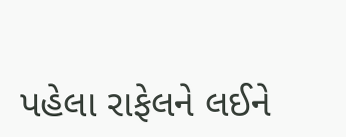પહેલા રાફેલને લઈને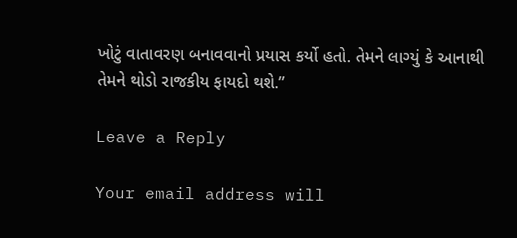ખોટું વાતાવરણ બનાવવાનો પ્રયાસ કર્યો હતો. તેમને લાગ્યું કે આનાથી તેમને થોડો રાજકીય ફાયદો થશે.”

Leave a Reply

Your email address will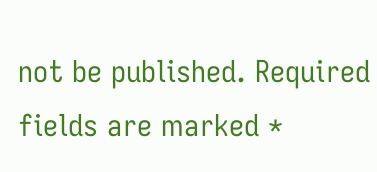not be published. Required fields are marked *